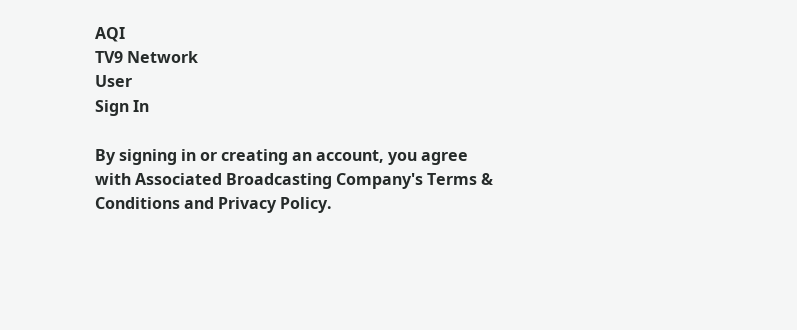AQI
TV9 Network
User
Sign In

By signing in or creating an account, you agree with Associated Broadcasting Company's Terms & Conditions and Privacy Policy.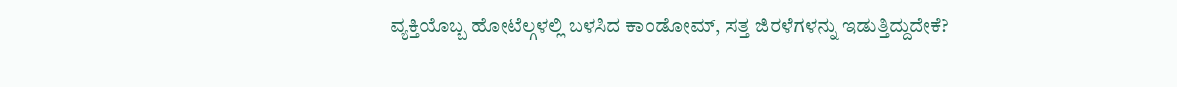ವ್ಯಕ್ತಿಯೊಬ್ಬ ಹೋಟೆಲ್ಗಳಲ್ಲಿ ಬಳಸಿದ ಕಾಂಡೋಮ್, ಸತ್ತ ಜಿರಳೆಗಳನ್ನು ಇಡುತ್ತಿದ್ದುದೇಕೆ?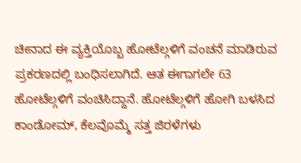ಚೀನಾದ ಈ ವ್ಯಕ್ತಿಯೊಬ್ಬ ಹೋಟೆಲ್ಗಳಿಗೆ ವಂಚನೆ ಮಾಡಿರುವ ಪ್ರಕರಣದಲ್ಲಿ ಬಂಧಿಸಲಾಗಿದೆ. ಆತ ಈಗಾಗಲೇ 63 ಹೋಟೆಲ್ಗಳಿಗೆ ವಂಚಿಸಿದ್ದಾನೆ. ಹೋಟೆಲ್ಗಳಿಗೆ ಹೋಗಿ ಬಳಸಿದ ಕಾಂಡೋಮ್, ಕೆಲವೊಮ್ಮೆ ಸತ್ತ ಜಿರಳೆಗಳು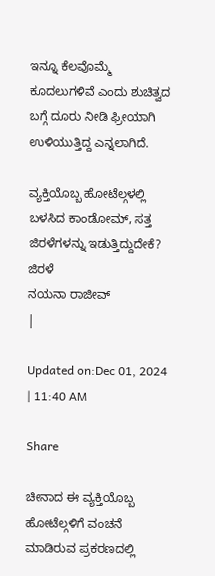ಇನ್ನೂ ಕೆಲವೊಮ್ಮೆ ಕೂದಲುಗಳಿವೆ ಎಂದು ಶುಚಿತ್ವದ ಬಗ್ಗೆ ದೂರು ನೀಡಿ ಫ್ರೀಯಾಗಿ ಉಳಿಯುತ್ತಿದ್ದ ಎನ್ನಲಾಗಿದೆ.

ವ್ಯಕ್ತಿಯೊಬ್ಬ ಹೋಟೆಲ್ಗಳಲ್ಲಿ ಬಳಸಿದ ಕಾಂಡೋಮ್, ಸತ್ತ ಜಿರಳೆಗಳನ್ನು ಇಡುತ್ತಿದ್ದುದೇಕೆ?
ಜಿರಳೆ
ನಯನಾ ರಾಜೀವ್
|

Updated on:Dec 01, 2024 | 11:40 AM

Share

ಚೀನಾದ ಈ ವ್ಯಕ್ತಿಯೊಬ್ಬ ಹೋಟೆಲ್ಗಳಿಗೆ ವಂಚನೆ ಮಾಡಿರುವ ಪ್ರಕರಣದಲ್ಲಿ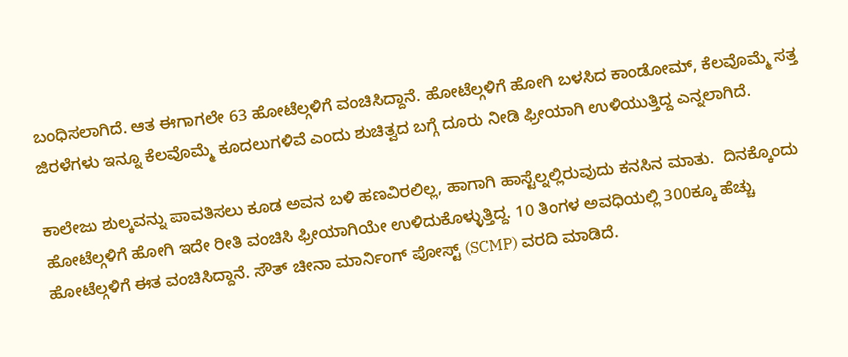ಬಂಧಿಸಲಾಗಿದೆ. ಆತ ಈಗಾಗಲೇ 63 ಹೋಟೆಲ್ಗಳಿಗೆ ವಂಚಿಸಿದ್ದಾನೆ. ಹೋಟೆಲ್ಗಳಿಗೆ ಹೋಗಿ ಬಳಸಿದ ಕಾಂಡೋಮ್, ಕೆಲವೊಮ್ಮೆ ಸತ್ತ ಜಿರಳೆಗಳು ಇನ್ನೂ ಕೆಲವೊಮ್ಮೆ ಕೂದಲುಗಳಿವೆ ಎಂದು ಶುಚಿತ್ವದ ಬಗ್ಗೆ ದೂರು ನೀಡಿ ಫ್ರೀಯಾಗಿ ಉಳಿಯುತ್ತಿದ್ದ ಎನ್ನಲಾಗಿದೆ.

ಕಾಲೇಜು ಶುಲ್ಕವನ್ನು ಪಾವತಿಸಲು ಕೂಡ ಅವನ ಬಳಿ ಹಣವಿರಲಿಲ್ಲ, ಹಾಗಾಗಿ ಹಾಸ್ಟೆಲ್ನಲ್ಲಿರುವುದು ಕನಸಿನ ಮಾತು.  ದಿನಕ್ಕೊಂದು ಹೋಟೆಲ್ಗಳಿಗೆ ಹೋಗಿ ಇದೇ ರೀತಿ ವಂಚಿಸಿ ಫ್ರೀಯಾಗಿಯೇ ಉಳಿದುಕೊಳ್ಳುತ್ತಿದ್ದ. 10 ತಿಂಗಳ ಅವಧಿಯಲ್ಲಿ 300ಕ್ಕೂ ಹೆಚ್ಚು ಹೋಟೆಲ್ಗಳಿಗೆ ಈತ ವಂಚಿಸಿದ್ದಾನೆ. ಸೌತ್ ಚೀನಾ ಮಾರ್ನಿಂಗ್ ಪೋಸ್ಟ್ (SCMP) ವರದಿ ಮಾಡಿದೆ.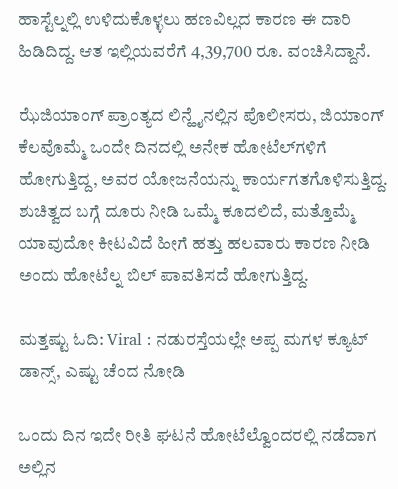ಹಾಸ್ಟೆಲ್ನಲ್ಲಿ ಉಳಿದುಕೊಳ್ಳಲು ಹಣವಿಲ್ಲದ ಕಾರಣ ಈ ದಾರಿ ಹಿಡಿದಿದ್ದ. ಆತ ಇಲ್ಲಿಯವರೆಗೆ 4,39,700 ರೂ. ವಂಚಿಸಿದ್ದಾನೆ.

ಝೆಜಿಯಾಂಗ್ ಪ್ರಾಂತ್ಯದ ಲಿನ್ಹೈನಲ್ಲಿನ ಪೊಲೀಸರು, ಜಿಯಾಂಗ್ ಕೆಲವೊಮ್ಮೆ ಒಂದೇ ದಿನದಲ್ಲಿ ಅನೇಕ ಹೋಟೆಲ್‌ಗಳಿಗೆ ಹೋಗುತ್ತಿದ್ದ, ಅವರ ಯೋಜನೆಯನ್ನು ಕಾರ್ಯಗತಗೊಳಿಸುತ್ತಿದ್ದ. ಶುಚಿತ್ವದ ಬಗ್ಗೆ ದೂರು ನೀಡಿ ಒಮ್ಮೆ ಕೂದಲಿದೆ, ಮತ್ತೊಮ್ಮೆ ಯಾವುದೋ ಕೀಟವಿದೆ ಹೀಗೆ ಹತ್ತು ಹಲವಾರು ಕಾರಣ ನೀಡಿ ಅಂದು ಹೋಟೆಲ್ನ ಬಿಲ್ ಪಾವತಿಸದೆ ಹೋಗುತ್ತಿದ್ದ.

ಮತ್ತಷ್ಟು ಓದಿ: Viral : ನಡುರಸ್ತೆಯಲ್ಲೇ ಅಪ್ಪ ಮಗಳ ಕ್ಯೂಟ್ ಡಾನ್ಸ್, ಎಷ್ಟು ಚೆಂದ ನೋಡಿ

ಒಂದು ದಿನ ಇದೇ ರೀತಿ ಘಟನೆ ಹೋಟೆಲ್ವೊಂದರಲ್ಲಿ ನಡೆದಾಗ ಅಲ್ಲಿನ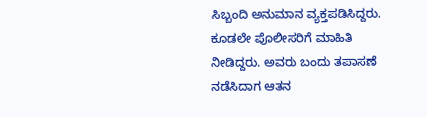ಸಿಬ್ಬಂದಿ ಅನುಮಾನ ವ್ಯಕ್ತಪಡಿಸಿದ್ದರು. ಕೂಡಲೇ ಪೊಲೀಸರಿಗೆ ಮಾಹಿತಿ ನೀಡಿದ್ದರು. ಅವರು ಬಂದು ತಪಾಸಣೆ ನಡೆಸಿದಾಗ ಆತನ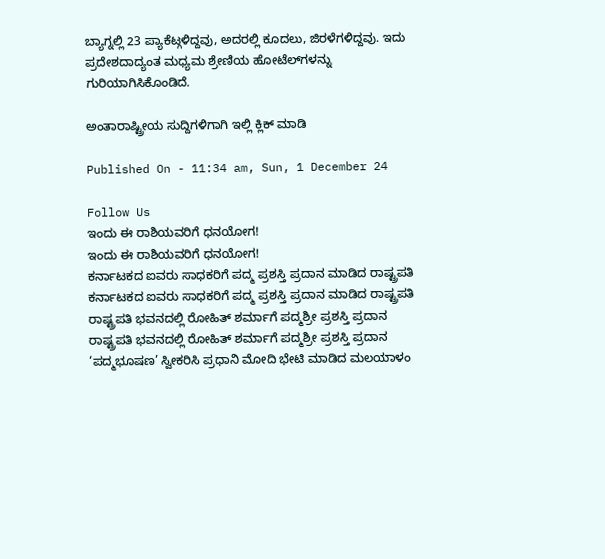ಬ್ಯಾಗ್ನಲ್ಲಿ 23 ಪ್ಯಾಕೆಟ್ಗಳಿದ್ದವು, ಅದರಲ್ಲಿ ಕೂದಲು, ಜಿರಳೆಗಳಿದ್ದವು. ಇದು ಪ್ರದೇಶದಾದ್ಯಂತ ಮಧ್ಯಮ ಶ್ರೇಣಿಯ ಹೋಟೆಲ್‌ಗಳನ್ನು ಗುರಿಯಾಗಿಸಿಕೊಂಡಿದೆ.

ಅಂತಾರಾಷ್ಟ್ರೀಯ ಸುದ್ದಿಗಳಿಗಾಗಿ ಇಲ್ಲಿ ಕ್ಲಿಕ್ ಮಾಡಿ

Published On - 11:34 am, Sun, 1 December 24

Follow Us
ಇಂದು ಈ ರಾಶಿಯವರಿಗೆ ಧನಯೋಗ!
ಇಂದು ಈ ರಾಶಿಯವರಿಗೆ ಧನಯೋಗ!
ಕರ್ನಾಟಕದ ಐವರು ಸಾಧಕರಿಗೆ ಪದ್ಮ ಪ್ರಶಸ್ತಿ ಪ್ರದಾನ ಮಾಡಿದ ರಾಷ್ಟ್ರಪತಿ
ಕರ್ನಾಟಕದ ಐವರು ಸಾಧಕರಿಗೆ ಪದ್ಮ ಪ್ರಶಸ್ತಿ ಪ್ರದಾನ ಮಾಡಿದ ರಾಷ್ಟ್ರಪತಿ
ರಾಷ್ಟ್ರಪತಿ ಭವನದಲ್ಲಿ ರೋಹಿತ್ ಶರ್ಮಾಗೆ ಪದ್ಮಶ್ರೀ ಪ್ರಶಸ್ತಿ ಪ್ರದಾನ
ರಾಷ್ಟ್ರಪತಿ ಭವನದಲ್ಲಿ ರೋಹಿತ್ ಶರ್ಮಾಗೆ ಪದ್ಮಶ್ರೀ ಪ್ರಶಸ್ತಿ ಪ್ರದಾನ
‘ಪದ್ಮಭೂಷಣ’ ಸ್ವೀಕರಿಸಿ ಪ್ರಧಾನಿ ಮೋದಿ ಭೇಟಿ ಮಾಡಿದ ಮಲಯಾಳಂ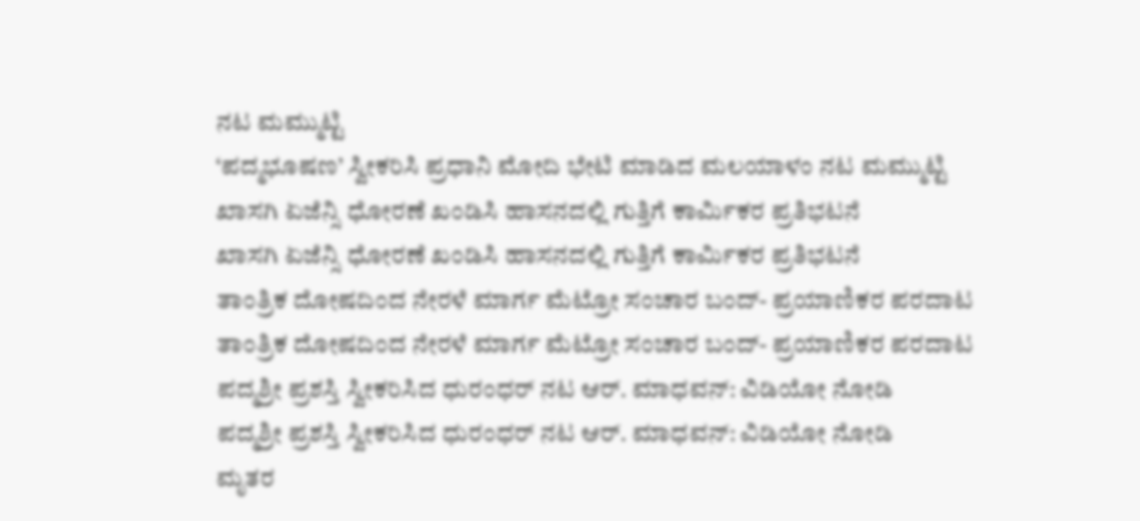ನಟ ಮಮ್ಮುಟ್ಟಿ
‘ಪದ್ಮಭೂಷಣ’ ಸ್ವೀಕರಿಸಿ ಪ್ರಧಾನಿ ಮೋದಿ ಭೇಟಿ ಮಾಡಿದ ಮಲಯಾಳಂ ನಟ ಮಮ್ಮುಟ್ಟಿ
ಖಾಸಗಿ ಏಜೆನ್ಸಿ ಧೋರಣೆ ಖಂಡಿಸಿ ಹಾಸನದಲ್ಲಿ ಗುತ್ತಿಗೆ ಕಾರ್ಮಿಕರ ಪ್ರತಿಭಟನೆ
ಖಾಸಗಿ ಏಜೆನ್ಸಿ ಧೋರಣೆ ಖಂಡಿಸಿ ಹಾಸನದಲ್ಲಿ ಗುತ್ತಿಗೆ ಕಾರ್ಮಿಕರ ಪ್ರತಿಭಟನೆ
ತಾಂತ್ರಿಕ ದೋಷದಿಂದ ನೇರಳೆ ಮಾರ್ಗ ಮೆಟ್ರೋ ಸಂಚಾರ ಬಂದ್- ಪ್ರಯಾಣಿಕರ ಪರದಾಟ
ತಾಂತ್ರಿಕ ದೋಷದಿಂದ ನೇರಳೆ ಮಾರ್ಗ ಮೆಟ್ರೋ ಸಂಚಾರ ಬಂದ್- ಪ್ರಯಾಣಿಕರ ಪರದಾಟ
ಪದ್ಮಶ್ರೀ ಪ್ರಶಸ್ತಿ ಸ್ವೀಕರಿಸಿದ ಧುರಂಧರ್ ನಟ ಆರ್. ಮಾಧವನ್: ವಿಡಿಯೋ ನೋಡಿ
ಪದ್ಮಶ್ರೀ ಪ್ರಶಸ್ತಿ ಸ್ವೀಕರಿಸಿದ ಧುರಂಧರ್ ನಟ ಆರ್. ಮಾಧವನ್: ವಿಡಿಯೋ ನೋಡಿ
ಮೃತರ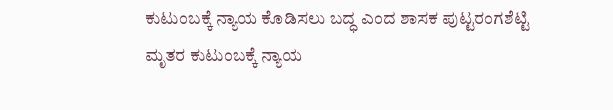ಕುಟುಂಬಕ್ಕೆ ನ್ಯಾಯ ಕೊಡಿಸಲು ಬದ್ಧ ಎಂದ ಶಾಸಕ ಪುಟ್ಟರಂಗಶೆಟ್ಟಿ
ಮೃತರ ಕುಟುಂಬಕ್ಕೆ ನ್ಯಾಯ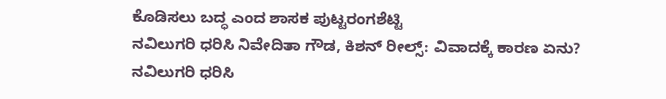ಕೊಡಿಸಲು ಬದ್ಧ ಎಂದ ಶಾಸಕ ಪುಟ್ಟರಂಗಶೆಟ್ಟಿ
ನವಿಲುಗರಿ ಧರಿಸಿ ನಿವೇದಿತಾ ಗೌಡ, ಕಿಶನ್ ರೀಲ್ಸ್: ವಿವಾದಕ್ಕೆ ಕಾರಣ ಏನು?
ನವಿಲುಗರಿ ಧರಿಸಿ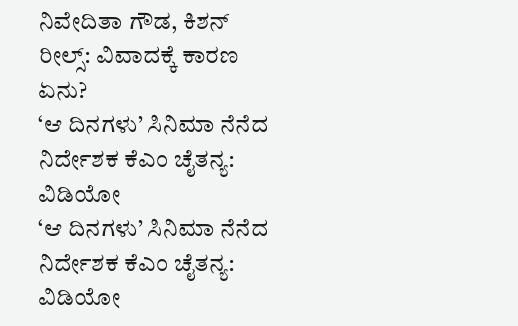ನಿವೇದಿತಾ ಗೌಡ, ಕಿಶನ್ ರೀಲ್ಸ್: ವಿವಾದಕ್ಕೆ ಕಾರಣ ಏನು?
‘ಆ ದಿನಗಳು’ ಸಿನಿಮಾ ನೆನೆದ ನಿರ್ದೇಶಕ ಕೆಎಂ ಚೈತನ್ಯ: ವಿಡಿಯೋ
‘ಆ ದಿನಗಳು’ ಸಿನಿಮಾ ನೆನೆದ ನಿರ್ದೇಶಕ ಕೆಎಂ ಚೈತನ್ಯ: ವಿಡಿಯೋ